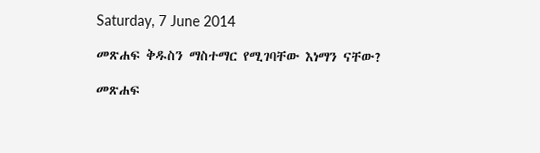Saturday, 7 June 2014

መጽሐፍ ቅዱስን ማስተማር የሚገባቸው እነማን ናቸው?

መጽሐፍ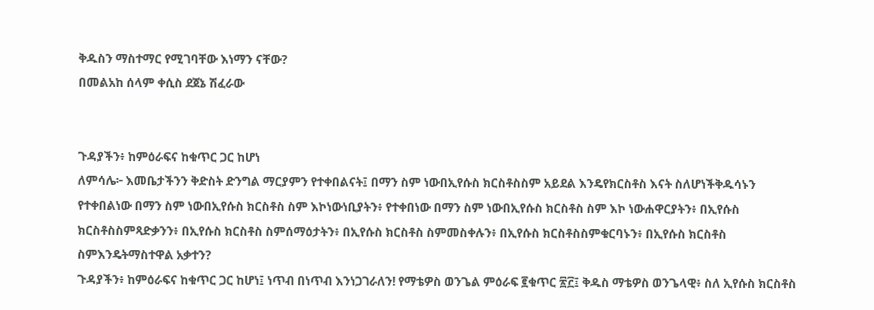ቅዱስን ማስተማር የሚገባቸው እነማን ናቸው?
በመልአከ ሰላም ቀሲስ ደጀኔ ሽፈራው


ጉዳያችን፥ ከምዕራፍና ከቁጥር ጋር ከሆነ
ለምሳሌ፦ እመቤታችንን ቅድስት ድንግል ማርያምን የተቀበልናት፤ በማን ስም ነውበኢየሱስ ክርስቶስስም አይደል እንዴየክርስቶስ እናት ስለሆነችቅዱሳኑን የተቀበልነው በማን ስም ነውበኢየሱስ ክርስቶስ ስም እኮነውነቢያትን፥ የተቀበነው በማን ስም ነውበኢየሱስ ክርስቶስ ስም እኮ ነውሐዋርያትን፥ በኢየሱስ ክርስቶስስምጻድቃንን፥ በኢየሱስ ክርስቶስ ስምሰማዕታትን፥ በኢየሱስ ክርስቶስ ስምመስቀሉን፥ በኢየሱስ ክርስቶስስምቁርባኑን፥ በኢየሱስ ክርስቶስ ስምእንዴትማስተዋል አቃተን?
ጉዳያችን፥ ከምዕራፍና ከቁጥር ጋር ከሆነ፤ ነጥብ በነጥብ እንነጋገራለን! የማቴዎስ ወንጌል ምዕራፍ ፪ቁጥር ፳፫፤ ቅዱስ ማቴዎስ ወንጌላዊ፥ ስለ ኢየሱስ ክርስቶስ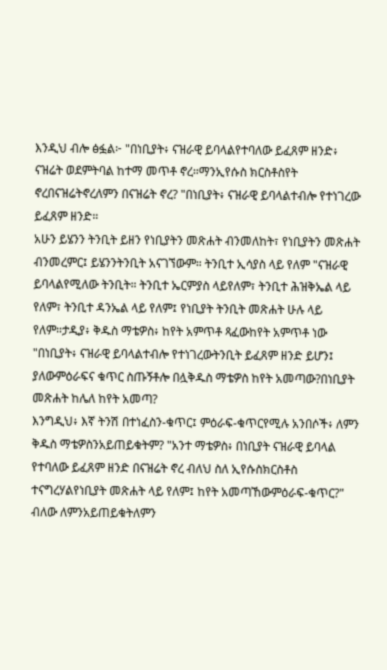እንዲህ ብሎ ፅፏል፦ "በነቢያት፥ ናዝራዊ ይባላልየተባለው ይፈጸም ዘንድ፥ ናዝሬት ወደምትባል ከተማ መጥቶ ኖረ።ማንኢየሱስ ክርስቶስየት ኖረበናዝሬትኖረለምን በናዝሬት ኖረ? "በነቢያት፥ ናዝራዊ ይባላልተብሎ የተነገረው ይፈጸም ዘንድ።
አሁን ይሄንን ትንቢት ይዘን የነቢያትን መጽሐት ብንመለከት፣ የነቢያትን መጽሐት ብንመረምር፤ ይሄንንትንቢት አናገኘውም። ትንቢተ ኢሳያስ ላይ የለም "ናዝራዊ ይባላልየሚለው ትንቢት። ትንቢተ ኤርምያስ ላይየለም፣ ትንቢተ ሕዝቅኤል ላይ የለም፣ ትንቢተ ዳንኤል ላይ የለም፤ የነቢያት ትንቢት መጽሐት ሁሉ ላይ የለም።ታዲያ፥ ቅዱስ ማቴዎስ፥ ከየት አምጥቶ ጻፈውከየት አምጥቶ ነው "በነቢያት፥ ናዝራዊ ይባላልተብሎ የተነገረውትንቢት ይፈጸም ዘንድ ይሆን፤ ያለውምዕራፍና ቁጥር ስጡኝቶሎ በሏቅዱስ ማቴዎስ ከየት አመጣው?በነቢያት መጽሐት ከሌለ ከየት አመጣ?
እንግዲህ፥ እኛ ትንሽ በተነፈስን-ቁጥር፤ ምዕራፍ-ቁጥርየሚሉ አንበሶች፥ ለምን ቅዱስ ማቴዎስንአይጠይቁትም? "አንተ ማቴዎስ፥ በነቢያት ናዝራዊ ይባላል የተባለው ይፈጸም ዘንድ በናዝሬት ኖረ ብለህ ስለ ኢየሱስክርስቶስ ተናግረሃልየነቢያት መጽሐት ላይ የለም፤ ከየት አመጣኸውምዕራፍ-ቁጥር?" ብለው ለምንአይጠይቁትለምን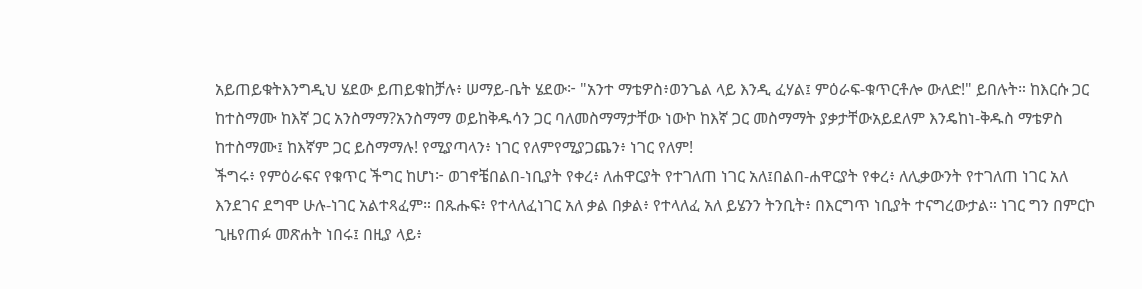አይጠይቁትእንግዲህ ሄደው ይጠይቁከቻሉ፥ ሠማይ-ቤት ሄደው፦ "አንተ ማቴዎስ፥ወንጌል ላይ እንዲ ፈሃል፤ ምዕራፍ-ቁጥርቶሎ ውለድ!" ይበሉት። ከእርሱ ጋር ከተስማሙ ከእኛ ጋር አንስማማ?አንስማማ ወይከቅዱሳን ጋር ባለመስማማታቸው ነውኮ ከእኛ ጋር መስማማት ያቃታቸውአይደለም እንዴከነ-ቅዱስ ማቴዎስ ከተስማሙ፤ ከእኛም ጋር ይስማማሉ! የሚያጣላን፥ ነገር የለምየሚያጋጨን፥ ነገር የለም!
ችግሩ፥ የምዕራፍና የቁጥር ችግር ከሆነ፦ ወገኖቼበልበ-ነቢያት የቀረ፥ ለሐዋርያት የተገለጠ ነገር አለ፤በልበ-ሐዋርያት የቀረ፥ ለሊቃውንት የተገለጠ ነገር አለ እንደገና ደግሞ ሁሉ-ነገር አልተጻፈም። በጹሑፍ፥ የተላለፈነገር አለ ቃል በቃል፥ የተላለፈ አለ ይሄንን ትንቢት፥ በእርግጥ ነቢያት ተናግረውታል። ነገር ግን በምርኮ ጊዜየጠፉ መጽሐት ነበሩ፤ በዚያ ላይ፥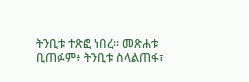ትንቢቱ ተጽፎ ነበረ። መጽሐቱ ቢጠፉም፥ ትንቢቱ ስላልጠፋ፣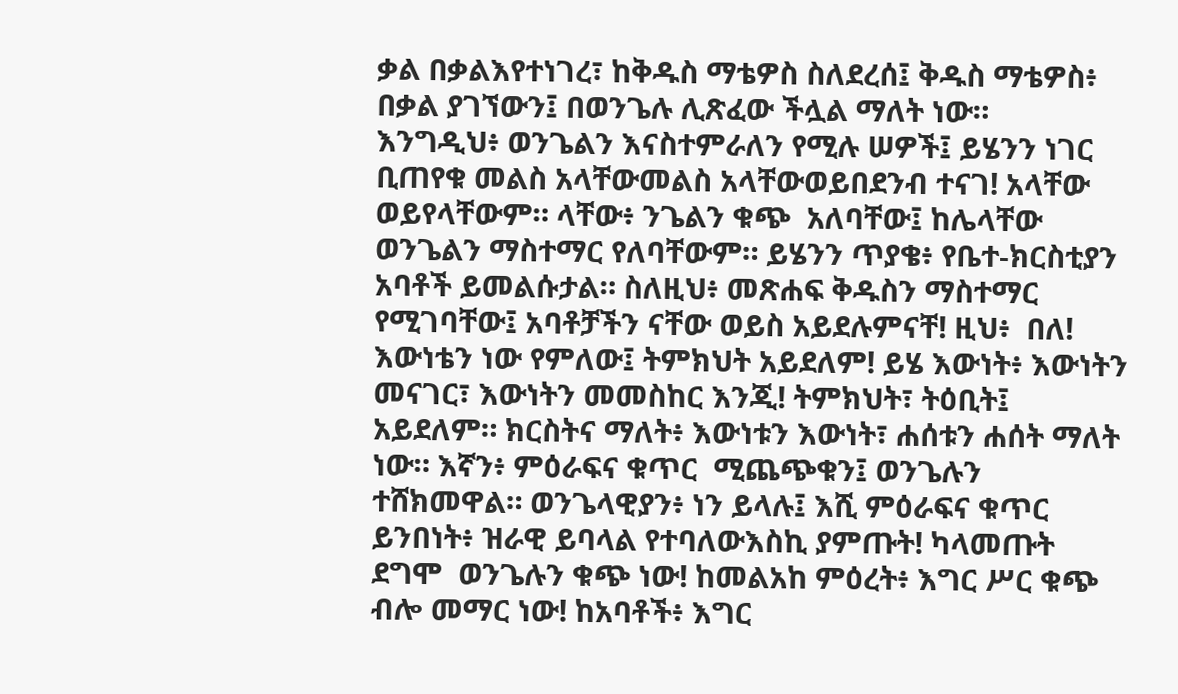ቃል በቃልእየተነገረ፣ ከቅዱስ ማቴዎስ ስለደረሰ፤ ቅዱስ ማቴዎስ፥ በቃል ያገኘውን፤ በወንጌሉ ሊጽፈው ችሏል ማለት ነው።
እንግዲህ፥ ወንጌልን እናስተምራለን የሚሉ ሠዎች፤ ይሄንን ነገር ቢጠየቁ መልስ አላቸውመልስ አላቸውወይበደንብ ተናገ! አላቸው ወይየላቸውም። ላቸው፥ ንጌልን ቁጭ  አለባቸው፤ ከሌላቸው ወንጌልን ማስተማር የለባቸውም። ይሄንን ጥያቄ፥ የቤተ-ክርስቲያን አባቶች ይመልሱታል። ስለዚህ፥ መጽሐፍ ቅዱስን ማስተማር የሚገባቸው፤ አባቶቻችን ናቸው ወይስ አይደሉምናቸ! ዚህ፥  በለ! እውነቴን ነው የምለው፤ ትምክህት አይደለም! ይሄ እውነት፥ እውነትን መናገር፣ እውነትን መመስከር እንጂ! ትምክህት፣ ትዕቢት፤ አይደለም። ክርስትና ማለት፥ እውነቱን እውነት፣ ሐሰቱን ሐሰት ማለት ነው። እኛን፥ ምዕራፍና ቁጥር  ሚጨጭቁን፤ ወንጌሉን ተሸክመዋል። ወንጌላዊያን፥ ነን ይላሉ፤ እሺ ምዕራፍና ቁጥር ይንበነት፥ ዝራዊ ይባላል የተባለውእስኪ ያምጡት! ካላመጡት ደግሞ  ወንጌሉን ቁጭ ነው! ከመልአከ ምዕረት፥ እግር ሥር ቁጭ ብሎ መማር ነው! ከአባቶች፥ እግር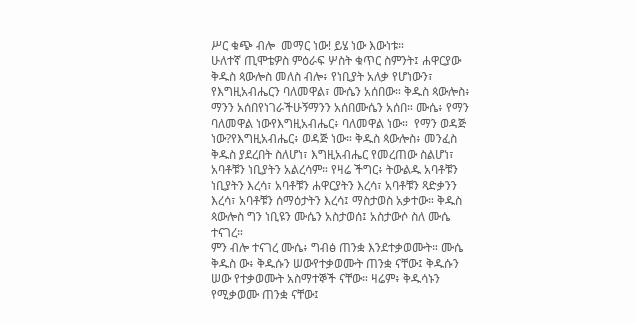ሥር ቁጭ ብሎ  መማር ነው! ይሄ ነው እውነቱ።
ሁለተኛ ጢሞቴዎስ ምዕራፍ ሦስት ቁጥር ስምንት፤ ሐዋርያው ቅዱስ ጳውሎስ መለስ ብሎ፥ የነቢያት አለቃ የሆነውን፣ የእግዚአብሔርን ባለመዋል፣ ሙሴን አሰበው። ቅዱስ ጳውሎስ፥ ማንን አሰበየነገራችሁኝማንን አሰበሙሴን አሰበ። ሙሴ፥ የማን ባለመዋል ነውየእግዚአብሔር፥ ባለመዋል ነው።  የማን ወዳጅ ነው?የእግዚአብሔር፥ ወዳጅ ነው። ቅዱስ ጳውሎስ፥ መንፈስ ቅዱስ ያደረበት ስለሆነ፣ እግዚአብሔር የመረጠው ስልሆነ፣ አባቶቹን ነቢያትን አልረሳም። የዛሬ ችግር፥ ትውልዱ አባቶቹን ነቢያትን እረሳ፣ አባቶቹን ሐዋርያትን እረሳ፣ አባቶቹን ጻድቃንን እረሳ፣ አባቶቹን ሰማዕታትን እረሳ፤ ማስታወስ አቃተው። ቅዱስ ጳውሎስ ግን ነቢዩን ሙሴን አስታወሰ፤ አስታውሶ ስለ ሙሴ ተናገረ።
ምን ብሎ ተናገረ ሙሴ፥ ግብፅ ጠንቋ እንደተቃወሙት። ሙሴ ቅዱስ ው፥ ቅዱሱን ሠውየተቃወሙት ጠንቋ ናቸው፤ ቅዱሱን ሠው የተቃወሙት አስማተኞች ናቸው። ዛሬም፥ ቅዱሳኑን የሚቃወሙ ጠንቋ ናቸው፤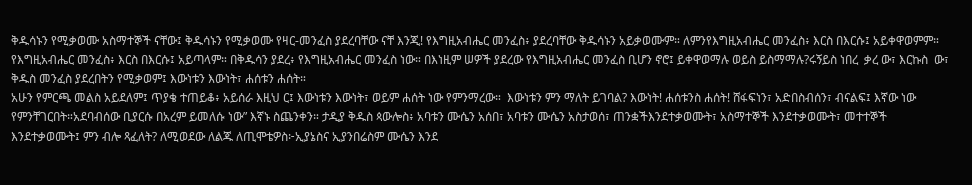ቅዱሳኑን የሚቃወሙ አስማተኞች ናቸው፤ ቅዱሳኑን የሚቃወሙ የዛር-መንፈስ ያደረባቸው ናቸ እንጂ! የእግዚአብሔር መንፈስ፥ ያደረባቸው ቅዱሳኑን አይቃወሙም። ለምንየእግዚአብሔር መንፈስ፥ እርስ በእርሱ፤ አይቀዋወምም። የእግዚአብሔር መንፈስ፥ እርስ በእርሱ፤ አይጣላም። በቅዱሳን ያደረ፥ የእግዚአብሔር መንፈስ ነው። በእነዚም ሠዎች ያደረው የእግዚአብሔር መንፈስ ቢሆን ኖሮ፤ ይቀዋወማሉ ወይስ ይስማማሉ?ሩኝይስ ነበረ  ቃረ ው፣ እርኩስ  ው፣ ቅዱስ መንፈስ ያደረበትን የሚቃወም፤ እውነቱን እውነት፣ ሐሰቱን ሐሰት።
አሁን የምርጫ መልስ አይደለም፤ ጥያቄ ተጠይቆ፥ አይሰራ እዚህ ር፤ እውነቱን እውነት፣ ወይም ሐሰት ነው የምንማረው።  እውነቱን ምን ማለት ይገባል? እውነት! ሐሰቱንስ ሐሰት! ሸፋፍነን፣ አድበስብሰን፣ ብናልፍ፤ እኛው ነው የምንቸገርበት።አደባብሰው ቢያርሱ በአረም ይመለሱ ነው” እኛኑ ስጨንቀን። ታዲያ ቅዱስ ጳውሎስ፥ አባቱን ሙሴን አሰበ፣ አባቱን ሙሴን አስታወሰ፣ ጠንቋችእንደተቃወሙት፣ አስማተኞች እንደተቃወሙት፣ መተተኞች እንደተቃወሙት፤ ምን ብሎ ጻፈለት? ለሚወደው ለልጁ ለጢሞቴዎስ፦ኢያኔስና ኢያንበሬስም ሙሴን እንደ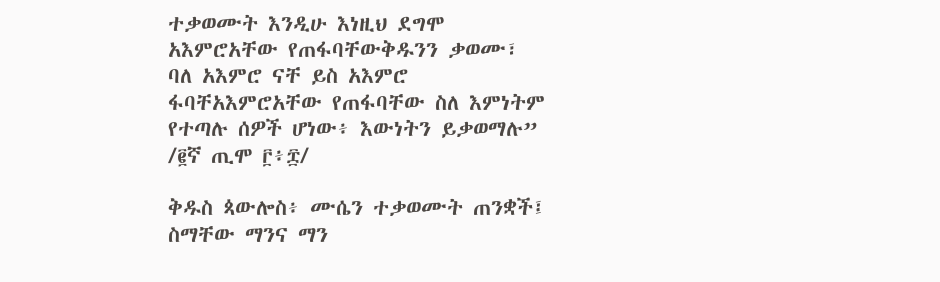ተቃወሙት እንዲሁ እነዚህ ደግሞ አእምሮአቸው የጠፋባቸውቅዱንን ቃወሙ፣ ባለ አእምሮ ናቸ ይስ አእምሮ ፋባቸአእምሮአቸው የጠፋባቸው ስለ እምነትም የተጣሉ ሰዎች ሆነው፥ እውነትን ይቃወማሉ” /፪ኛ ጢሞ ፫፥፰/

ቅዱስ ጳውሎስ፥ ሙሴን ተቃወሙት ጠንቋች፤ ስማቸው ማንና ማን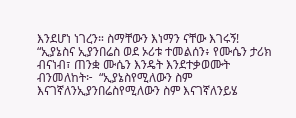እንደሆነ ነገረን። ስማቸውን እነማን ናቸው እገሩኝ! “ኢያኔስና ኢያንበሬስ ወደ ኦሪቱ ተመልሰን፥ የሙሴን ታሪክ ብናነብ፣ ጠንቋ ሙሴን እንዴት እንደተቃወሙት ብንመለከት፦  “ኢያኔስየሚለውን ስም እናገኛለንኢያንበሬስየሚለውን ስም እናገኛለንይሄ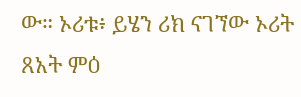ው። ኦሪቱ፥ ይሄን ሪክ ናገኘው ኦሪት ጸአት ምዕ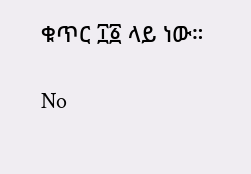ቁጥር ፲፩ ላይ ነው።

No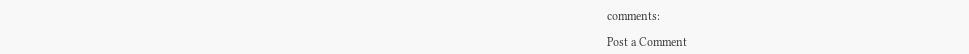comments:

Post a Comment